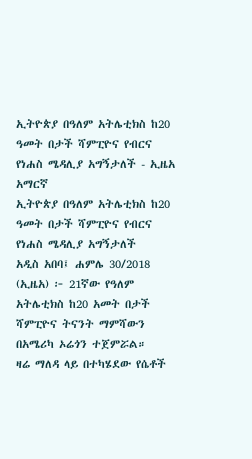ኢትዮጵያ በዓለም አትሌቲክስ ከ20 ዓመት በታች ሻምፒዮና የብርና የነሐስ ሜዳሊያ አግኝታለች - ኢዜአ አማርኛ
ኢትዮጵያ በዓለም አትሌቲክስ ከ20 ዓመት በታች ሻምፒዮና የብርና የነሐስ ሜዳሊያ አግኝታለች
አዲስ አበባ፤ ሐምሌ 30/2018 (ኢዜአ) ፦ 21ኛው የዓለም አትሌቲክስ ከ20 አመት በታች ሻምፒዮና ትናንት ማምሻውን በአሜሪካ ኦሬጎን ተጀምሯል።
ዛሬ ማለዳ ላይ በተካሄደው የሴቶች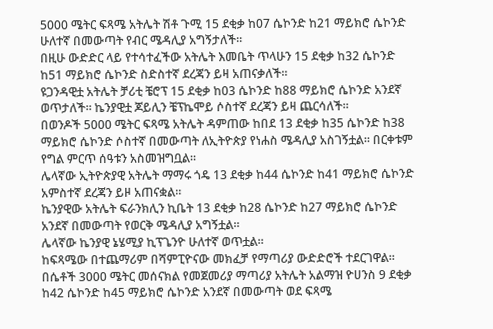5000 ሜትር ፍጻሜ አትሌት ሽቶ ጉሚ 15 ደቂቃ ከ07 ሴኮንድ ከ21 ማይክሮ ሴኮንድ ሁለተኛ በመውጣት የብር ሜዳሊያ አግኝታለች።
በዚሁ ውድድር ላይ የተሳተፈችው አትሌት እመቤት ጥላሁን 15 ደቂቃ ከ32 ሴኮንድ ከ51 ማይክሮ ሴኮንድ ስድስተኛ ደረጃን ይዛ አጠናቃለች።
ዩጋንዳዊቷ አትሌት ቻሪቲ ቼሮፕ 15 ደቂቃ ከ03 ሴኮንድ ከ88 ማይክሮ ሴኮንድ አንደኛ ወጥታለች። ኬንያዊቷ ጆይሊን ቼፕኬሞይ ሶስተኛ ደረጃን ይዛ ጨርሳለች።
በወንዶች 5000 ሜትር ፍጻሜ አትሌት ዳምጠው ከበደ 13 ደቂቃ ከ35 ሴኮንድ ከ38 ማይክሮ ሴኮንድ ሶስተኛ በመውጣት ለኢትዮጵያ የነሐስ ሜዳሊያ አስገኝቷል። በርቀቱም የግል ምርጥ ሰዓቱን አስመዝግቧል።
ሌላኛው ኢትዮጵያዊ አትሌት ማማሩ ጎዴ 13 ደቂቃ ከ44 ሴኮንድ ከ41 ማይክሮ ሴኮንድ አምስተኛ ደረጃን ይዞ አጠናቋል።
ኬንያዊው አትሌት ፍራንክሊን ኪቤት 13 ደቂቃ ከ28 ሴኮንድ ከ27 ማይክሮ ሴኮንድ አንደኛ በመውጣት የወርቅ ሜዳሊያ አግኝቷል።
ሌላኛው ኬንያዊ ኔሄሚያ ኪፕጌንዮ ሁለተኛ ወጥቷል።
ከፍጻሜው በተጨማሪም በሻምፒዮናው መክፈቻ የማጣሪያ ውድድሮች ተደርገዋል።
በሴቶች 3000 ሜትር መሰናክል የመጀመሪያ ማጣሪያ አትሌት አልማዝ ዮሀንስ 9 ደቂቃ ከ42 ሴኮንድ ከ45 ማይክሮ ሴኮንድ አንደኛ በመውጣት ወደ ፍጻሜ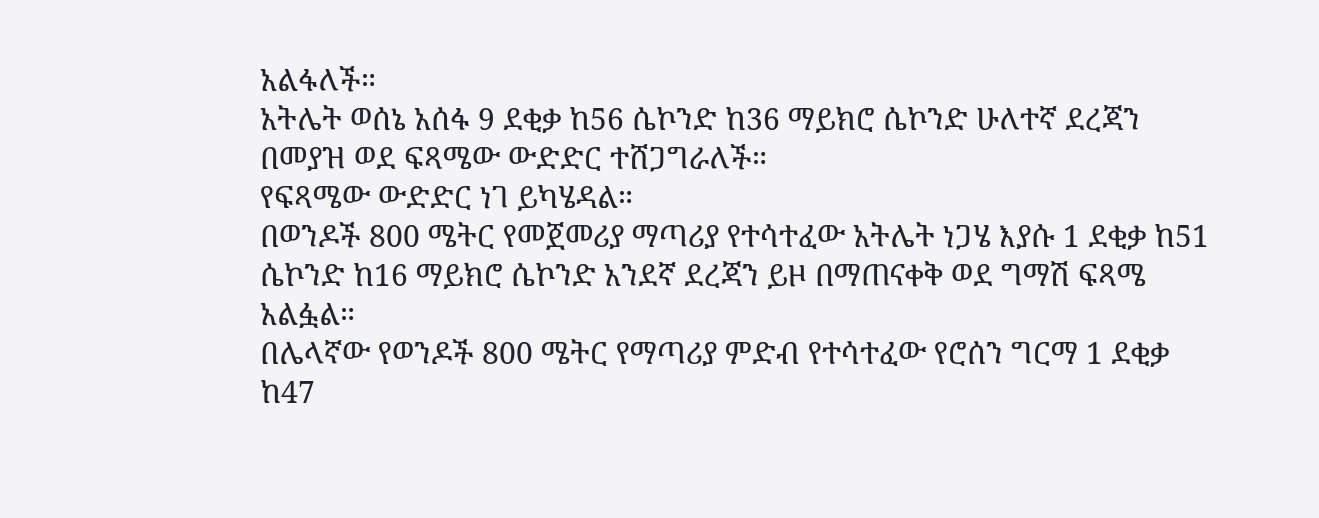አልፋለች።
አትሌት ወሰኔ አሰፋ 9 ደቂቃ ከ56 ሴኮንድ ከ36 ማይክሮ ሴኮንድ ሁለተኛ ደረጃን በመያዝ ወደ ፍጻሜው ውድድር ተሸጋግራለች።
የፍጻሜው ውድድር ነገ ይካሄዳል።
በወንዶች 800 ሜትር የመጀመሪያ ማጣሪያ የተሳተፈው አትሌት ነጋሄ እያሱ 1 ደቂቃ ከ51 ሴኮንድ ከ16 ማይክሮ ሴኮንድ አንደኛ ደረጃን ይዞ በማጠናቀቅ ወደ ግማሽ ፍጻሜ አልፏል።
በሌላኛው የወንዶች 800 ሜትር የማጣሪያ ምድብ የተሳተፈው የሮሰን ግርማ 1 ደቂቃ ከ47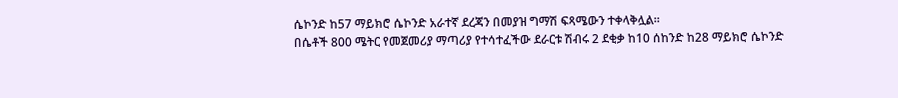ሴኮንድ ከ57 ማይክሮ ሴኮንድ አራተኛ ደረጃን በመያዝ ግማሽ ፍጻሜውን ተቀላቅሏል።
በሴቶች 800 ሜትር የመጀመሪያ ማጣሪያ የተሳተፈችው ደራርቱ ሽብሩ 2 ደቂቃ ከ10 ሰከንድ ከ28 ማይክሮ ሴኮንድ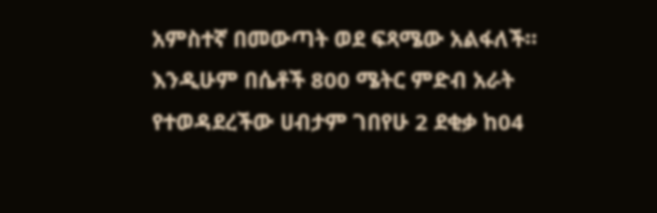አምስተኛ በመውጣት ወደ ፍጻሜው አልፋለች።
እንዲሁም በሴቶች 800 ሜትር ምድብ አራት የተወዳደረችው ሀብታም ገበየሁ 2 ደቂቃ ከ04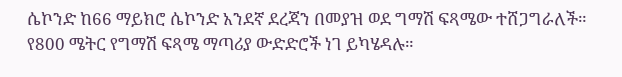ሴኮንድ ከ66 ማይክሮ ሴኮንድ አንደኛ ደረጃን በመያዝ ወደ ግማሽ ፍጻሜው ተሸጋግራለች።
የ800 ሜትር የግማሽ ፍጻሜ ማጣሪያ ውድድሮች ነገ ይካሄዳሉ።